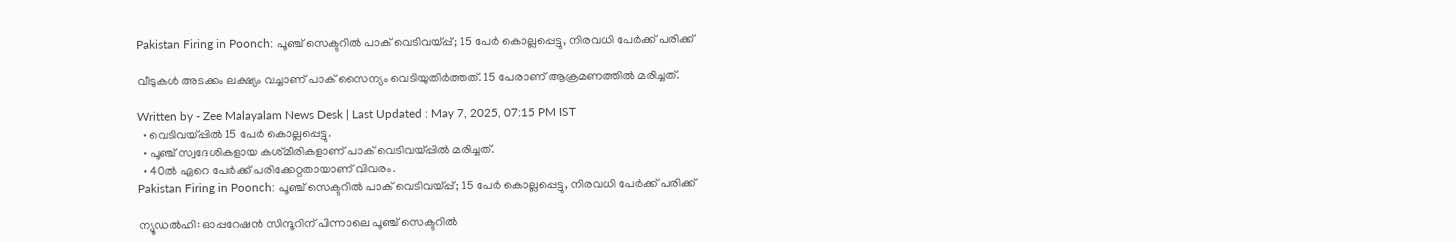Pakistan Firing in Poonch: പൂഞ്ച് സെക്ടറിൽ പാക് വെടിവയ്പ്പ്; 15 പേർ കൊല്ലപ്പെട്ടു, നിരവധി പേർക്ക് പരിക്ക്

വീടുകൾ അടക്കം ലക്ഷ്യം വച്ചാണ് പാക് സൈന്യം വെടിയുതിർത്തത്. 15 പേരാണ് ആക്രമണത്തിൽ മരിച്ചത്.

Written by - Zee Malayalam News Desk | Last Updated : May 7, 2025, 07:15 PM IST
  • വെടിവയ്പ്പിൽ 15 പേർ കൊല്ലപ്പെട്ടു.
  • പൂഞ്ച് സ്വദേശികളായ കശ്‍‌മീരികളാണ് പാക് വെടിവയ്പ്പിൽ മരിച്ചത്.
  • 40ൽ ഏറെ പേർക്ക് പരിക്കേറ്റതായാണ് വിവരം.
Pakistan Firing in Poonch: പൂഞ്ച് സെക്ടറിൽ പാക് വെടിവയ്പ്പ്; 15 പേർ കൊല്ലപ്പെട്ടു, നിരവധി പേർക്ക് പരിക്ക്

ന്യൂഡൽഹി: ഓപ്പറേഷൻ സിന്ദൂറിന് പിന്നാലെ പൂഞ്ച് സെക്ടറിൽ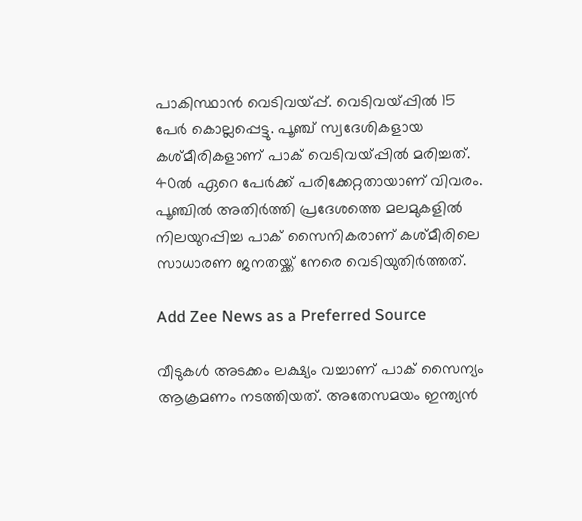പാകിസ്ഥാൻ വെടിവയ്പ്പ്. വെടിവയ്പ്പിൽ 15 പേർ കൊല്ലപ്പെട്ടു. പൂഞ്ച് സ്വദേശികളായ കശ്‍‌മീരികളാണ് പാക് വെടിവയ്പ്പിൽ മരിച്ചത്. 40ൽ ഏറെ പേർക്ക് പരിക്കേറ്റതായാണ് വിവരം. പൂഞ്ചിൽ അതിർത്തി പ്രദേശത്തെ മലമുകളിൽ നിലയുറപ്പിച്ച പാക് സൈനികരാണ് കശ്മീരിലെ സാധാരണ ജനതയ്ക്ക് നേരെ വെടിയുതിർത്തത്.

Add Zee News as a Preferred Source

വീടുകൾ അടക്കം ലക്ഷ്യം വച്ചാണ് പാക് സൈന്യം ആക്രമണം നടത്തിയത്. അതേസമയം ഇന്ത്യൻ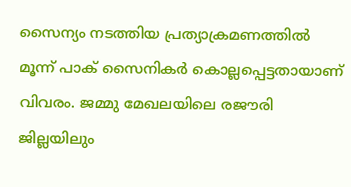സൈന്യം നടത്തിയ പ്രത്യാക്രമണത്തിൽ മൂന്ന് പാക് സൈനികർ കൊല്ലപ്പെട്ടതായാണ് വിവരം. ജമ്മു മേഖലയിലെ രജൗരി ജില്ലയിലും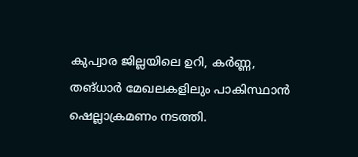കുപ്വാര ജില്ലയിലെ ഉറി, കർണ്ണ, തങ്ധാർ മേഖലകളിലും പാകിസ്ഥാൻ ഷെല്ലാക്രമണം നടത്തി.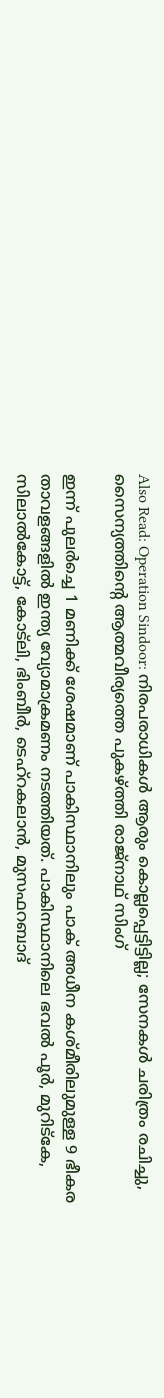Also Read: Operation Sindoor: നിരപരാധികൾ ആരും കൊല്ലപ്പെട്ടിട്ടില്ല; സേനകൾ ചരിത്രം രചിച്ചു, സൈന്യത്തിന്റെ ആത്മവീര്യത്തെ പുകഴ്ത്തി രാജ്നാഥ് സിംഗ്

ഇന്ന് പുലര്‍ച്ചെ 1 മണിക്ക് ശേഷമാണ് പാകിസ്ഥാനിലും പാക് അധീന കശ്മീരിലുമുള്ള 9 ഭീകര താവളങ്ങളിൽ ഇന്ത്യ വ്യോമാക്രമണം നടത്തിയത്. പാകിസ്ഥാനിലെ ഭവല്‍ പൂര്‍, മുറിട്കേ, സിലാല്‍കോട്ട്, കോട്ലി, ഭിംബീര്‍, ടെഹ്റകലാന്‍, മുസഫറബാദ്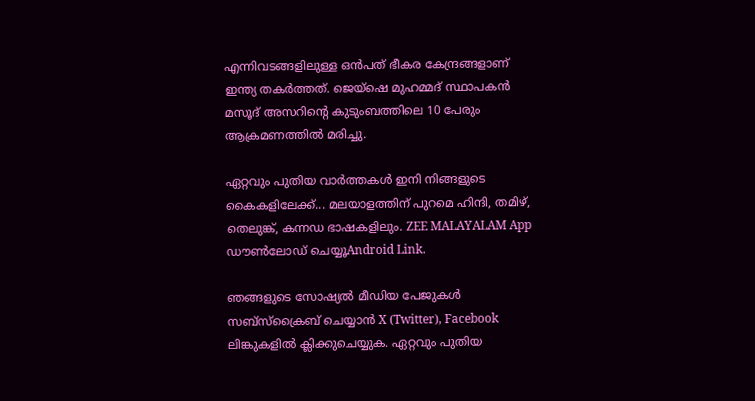എന്നിവടങ്ങളിലുള്ള ഒന്‍പത് ഭീകര കേന്ദ്രങ്ങളാണ് ഇന്ത്യ തകർത്തത്. ജെയ്ഷെ മുഹമ്മദ് സ്ഥാപകന്‍ മസൂദ് അസറിന്‍റെ കുടുംബത്തിലെ 10 പേരും ആക്രമണത്തിൽ മരിച്ചു.

ഏറ്റവും പുതിയ വാർത്തകൾ ഇനി നിങ്ങളുടെ കൈകളിലേക്ക്... മലയാളത്തിന് പുറമെ ഹിന്ദി, തമിഴ്, തെലുങ്ക്, കന്നഡ ഭാഷകളിലും. ZEE MALAYALAM App ഡൗൺലോഡ് ചെയ്യൂAndroid Link.

ഞങ്ങളുടെ സോഷ്യൽ മീഡിയ പേജുകൾ സബ്‌സ്‌ക്രൈബ് ചെയ്യാൻ X (Twitter), Facebook ലിങ്കുകളിൽ ക്ലിക്കുചെയ്യുക. ഏറ്റവും പുതിയ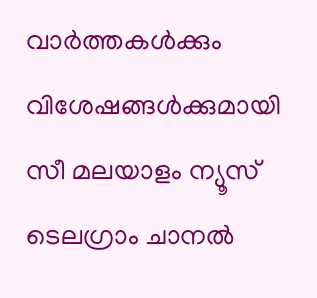വാര്‍ത്തകൾക്കും വിശേഷങ്ങൾക്കുമായി സീ മലയാളം ന്യൂസ് ടെലഗ്രാം ചാനല്‍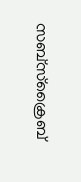സബ്‌സ്‌ക്രൈബ്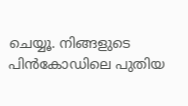ചെയ്യൂ. നിങ്ങളുടെ പിൻകോഡിലെ പുതിയ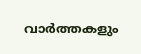വാർത്തകളും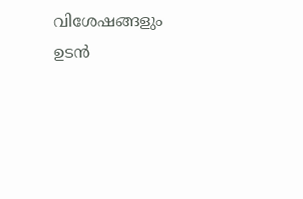വിശേഷങ്ങളും ഉടൻ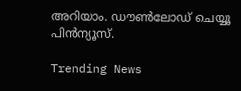അറിയാം. ഡൗൺലോഡ് ചെയ്യൂ പിൻന്യൂസ്.

Trending News